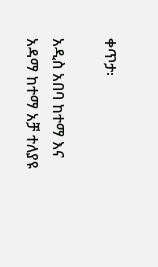ቀጥታ፡

አዲስ አበባ ከተማ እና አዳማ ከተማ አቻ ተለያዩ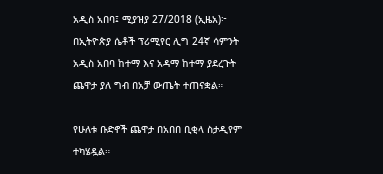አዲስ አበባ፤ ሚያዝያ 27/2018 (ኢዜአ)፦ በኢትዮጵያ ሴቶች ፕሪሚየር ሊግ 24ኛ ሳምንት አዲስ አበባ ከተማ እና አዳማ ከተማ ያደረጉት ጨዋታ ያለ ግብ በአቻ ውጤት ተጠናቋል።

የሁለቱ ቡድኖች ጨዋታ በአበበ ቢቂላ ስታዲየም ተካሄዷል።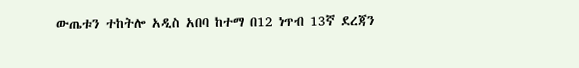ውጤቱን ተከትሎ አዲስ አበባ ከተማ በ12 ነጥብ 13ኛ ደረጃን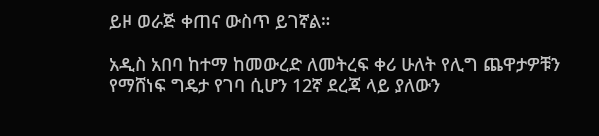ይዞ ወራጅ ቀጠና ውስጥ ይገኛል።

አዲስ አበባ ከተማ ከመውረድ ለመትረፍ ቀሪ ሁለት የሊግ ጨዋታዎቹን የማሸነፍ ግዴታ የገባ ሲሆን 12ኛ ደረጃ ላይ ያለውን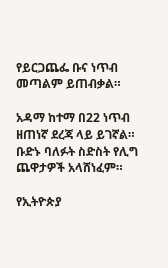የይርጋጨፌ ቡና ነጥብ መጣልም ይጠብቃል።

አዳማ ከተማ በ22 ነጥብ ዘጠነኛ ደረጃ ላይ ይገኛል። ቡድኑ ባለፉት ስድስት የሊግ ጨዋታዎች አላሸነፈም።

የኢትዮጵያ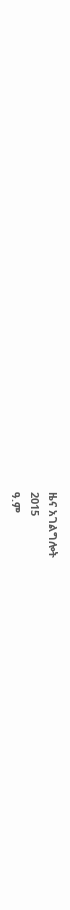ዜና አገልግሎት
2015
ዓ.ም